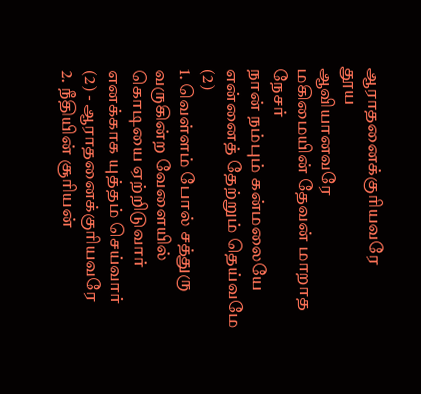ஆராதனைக்குரியவரே
தூய
ஆவியானவரே
மகிமையின் தேவன் மாறாத நேசர்
நான் நம்பும் கன்மலையே
என்னைத் தேற்றும் தெய்வமே
(2)
1. வெள்ளம் போல் சத்துரு வருகின்ற வேளையில்
கொடியை ஏற்றிடுவார் எனக்காக யுத்தம் செய்வார்
(2) - ஆராதனைக்குரியவரே
2. நீதியின் சூரியன்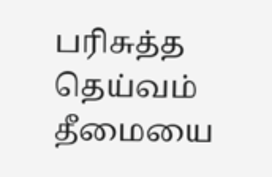பரிசுத்த தெய்வம்
தீமையை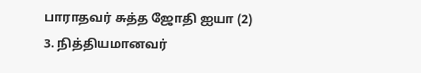பாராதவர் சுத்த ஜோதி ஐயா (2)
3. நித்தியமானவர்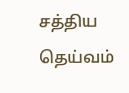சத்திய தெய்வம்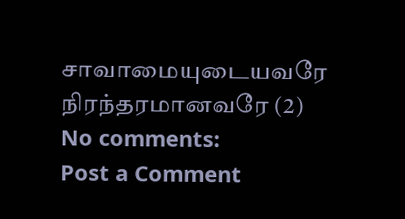சாவாமையுடையவரே நிரந்தரமானவரே (2)
No comments:
Post a Comment